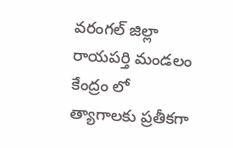వరంగల్ జిల్లా రాయపర్తి మండలం కేంద్రం లో త్యాగాలకు ప్రతీకగా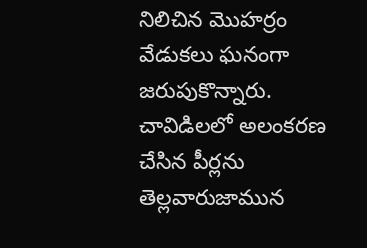నిలిచిన మొహర్రం వేడుకలు ఘనంగా జరుపుకొన్నారు. చావిడిలలో అలంకరణ చేసిన పీర్లను తెల్లవారుజామున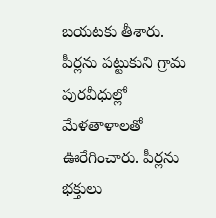బయటకు తీశారు. పీర్లను పట్టుకుని గ్రామ పురవీధుల్లో మేళతాళాలతో ఊరేగించారు. పీర్లను భక్తులు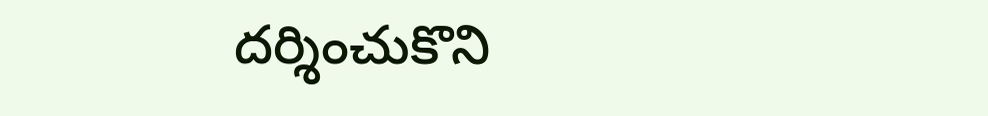దర్శించుకొని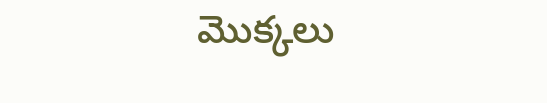మొక్కలు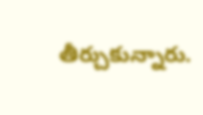తీర్చుకున్నారు.